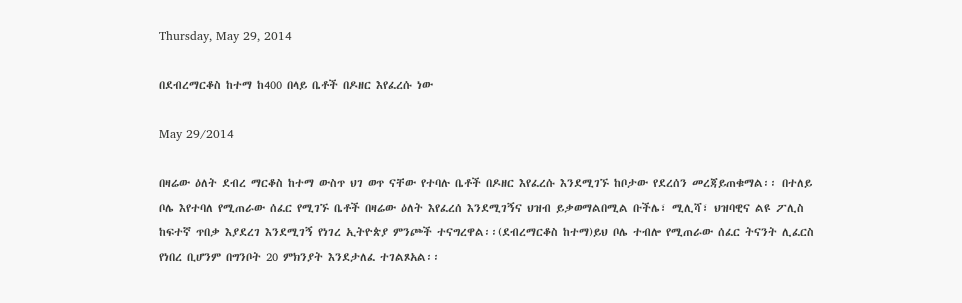Thursday, May 29, 2014

በደብረማርቆስ ከተማ ከ400 በላይ ቤቶች በዶዘር እየፈረሱ ነው

May 29/2014

በዛሬው ዕለት ደብረ ማርቆስ ከተማ ውስጥ ህገ ወጥ ናቸው የተባሉ ቤቶች በዶዘር እየፈረሱ እንደሚገኙ ከቦታው የደረሰን መረጃይጠቁማል፡፡ በተለይ ቦሌ እየተባለ የሚጠራው ሰፈር የሚገኙ ቤቶች በዛሬው ዕለት እየፈረሰ እንደሚገኝና ህዝብ ይቃወማልበሚል ቡችሌ፣ ሚሊሻ፣ ህዝባዊና ልዩ ፖሊስ ከፍተኛ ጥበቃ እያደረገ እንደሚገኝ የነገረ ኢትዮጵያ ምንጮች ተናግረዋል፡፡(ደብረማርቆስ ከተማ)ይህ ቦሌ ተብሎ የሚጠራው ሰፈር ትናንት ሊፈርስ የነበረ ቢሆንም በግንቦት 20 ምክንያት እንደታለፈ ተገልጾአል፡፡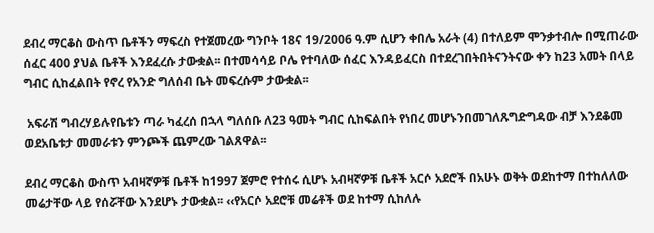ደብረ ማርቆስ ውስጥ ቤቶችን ማፍረስ የተጀመረው ግንቦት 18ና 19/2006 ዓ.ም ሲሆን ቀበሌ አራት (4) በተለይም ሞንቃተብሎ በሚጠራው ሰፈር 400 ያህል ቤቶች እንደፈረሱ ታውቋል፡፡ በተመሳሳይ ቦሌ የተባለው ሰፈር እንዳይፈርስ በተደረገበትበትናንትናው ቀን ከ23 አመት በላይ ግብር ሲከፈልበት የኖረ የአንድ ግለሰብ ቤት መፍረሱም ታውቋል፡፡

 አፍራሽ ግብረሃይሉየቤቱን ጣራ ካፈረሰ በኋላ ግለሰቡ ለ23 ዓመት ግብር ሲከፍልበት የነበረ መሆኑንበመገለጹግድግዳው ብቻ እንደቆመ ወደአቤቱታ መመራቱን ምንጮች ጨምረው ገልጸዋል፡፡

ደብረ ማርቆስ ውስጥ አብዛኛዎቹ ቤቶች ከ1997 ጀምሮ የተሰሩ ሲሆኑ አብዛኛዎቹ ቤቶች አርሶ አደሮች በአሁኑ ወቅት ወደከተማ በተከለለው መሬታቸው ላይ የሰሯቸው እንደሆኑ ታውቋል፡፡ ‹‹የአርሶ አደሮቹ መሬቶች ወደ ከተማ ሲከለሉ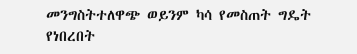መንግስትተለዋጭ ወይንም ካሳ የመስጠት ግዴት የነበረበት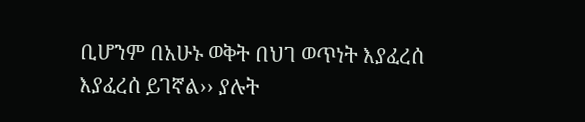ቢሆንም በአሁኑ ወቅት በህገ ወጥነት እያፈረሰ እያፈረሰ ይገኛል›› ያሉት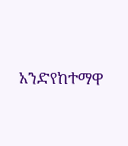አንድየከተማዋ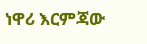ነዋሪ እርምጃው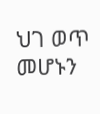ህገ ወጥ መሆኑን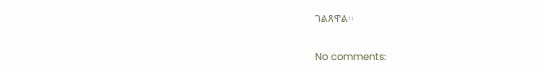ገልጸዋል፡፡

No comments: